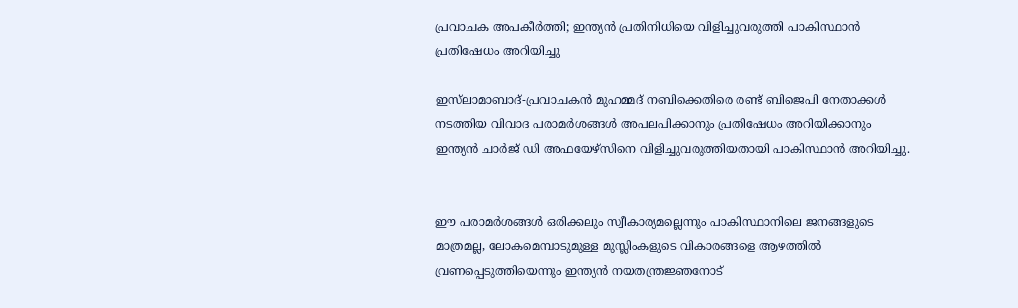പ്രവാചക അപകീര്‍ത്തി; ഇന്ത്യന്‍ പ്രതിനിധിയെ വിളിച്ചുവരുത്തി പാകിസ്ഥാന്‍ പ്രതിഷേധം അറിയിച്ചു

ഇസ്‌ലാമാബാദ്-പ്രവാചകന്‍ മുഹമ്മദ് നബിക്കെതിരെ രണ്ട് ബിജെപി നേതാക്കള്‍ നടത്തിയ വിവാദ പരാമര്‍ശങ്ങള്‍ അപലപിക്കാനും പ്രതിഷേധം അറിയിക്കാനും  ഇന്ത്യന്‍ ചാര്‍ജ് ഡി അഫയേഴ്‌സിനെ വിളിച്ചുവരുത്തിയതായി പാകിസ്ഥാന്‍ അറിയിച്ചു.


ഈ പരാമര്‍ശങ്ങള്‍ ഒരിക്കലും സ്വീകാര്യമല്ലെന്നും പാകിസ്ഥാനിലെ ജനങ്ങളുടെ മാത്രമല്ല, ലോകമെമ്പാടുമുള്ള മുസ്ലിംകളുടെ വികാരങ്ങളെ ആഴത്തില്‍ വ്രണപ്പെടുത്തിയെന്നും ഇന്ത്യന്‍ നയതന്ത്രജ്ഞനോട്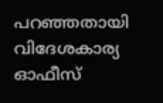പറഞ്ഞതായി വിദേശകാര്യ ഓഫീസ്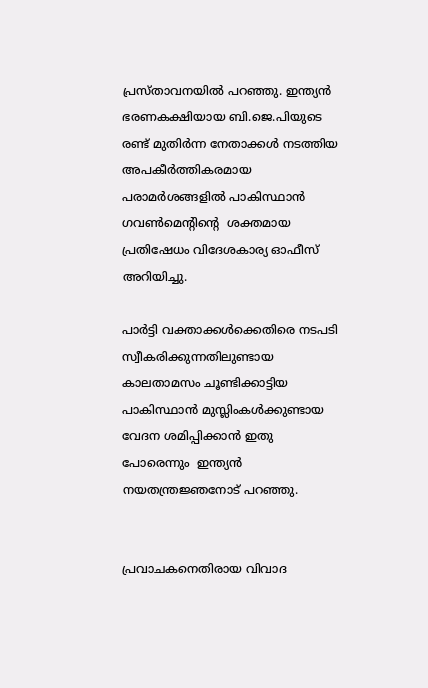പ്രസ്താവനയില്‍ പറഞ്ഞു. ഇന്ത്യന്‍ ഭരണകക്ഷിയായ ബി.ജെ.പിയുടെ രണ്ട് മുതിര്‍ന്ന നേതാക്കള്‍ നടത്തിയ അപകീര്‍ത്തികരമായ പരാമര്‍ശങ്ങളില്‍ പാകിസ്ഥാന്‍ ഗവണ്‍മെന്റിന്റെ  ശക്തമായ പ്രതിഷേധം വിദേശകാര്യ ഓഫീസ്   അറിയിച്ചു.

പാര്‍ട്ടി വക്താക്കള്‍ക്കെതിരെ നടപടി സ്വീകരിക്കുന്നതിലുണ്ടായ കാലതാമസം ചൂണ്ടിക്കാട്ടിയ പാകിസ്ഥാന്‍ മുസ്ലിംകള്‍ക്കുണ്ടായ വേദന ശമിപ്പിക്കാന്‍ ഇതു പോരെന്നും  ഇന്ത്യന്‍ നയതന്ത്രജ്ഞനോട് പറഞ്ഞു.


പ്രവാചകനെതിരായ വിവാദ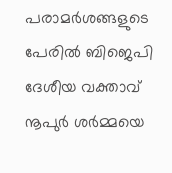പരാമര്‍ശങ്ങളുടെ പേരില്‍ ബിജെപി ദേശീയ വക്താവ് നൂപുര്‍ ശര്‍മ്മയെ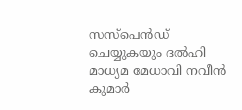സസ്‌പെന്‍ഡ് ചെയ്യുകയും ദല്‍ഹി മാധ്യമ മേധാവി നവീന്‍ കുമാര്‍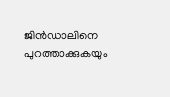ജിന്‍ഡാലിനെ പുറത്താക്കുകയും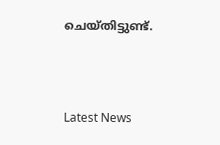ചെയ്തിട്ടുണ്ട്.



Latest News